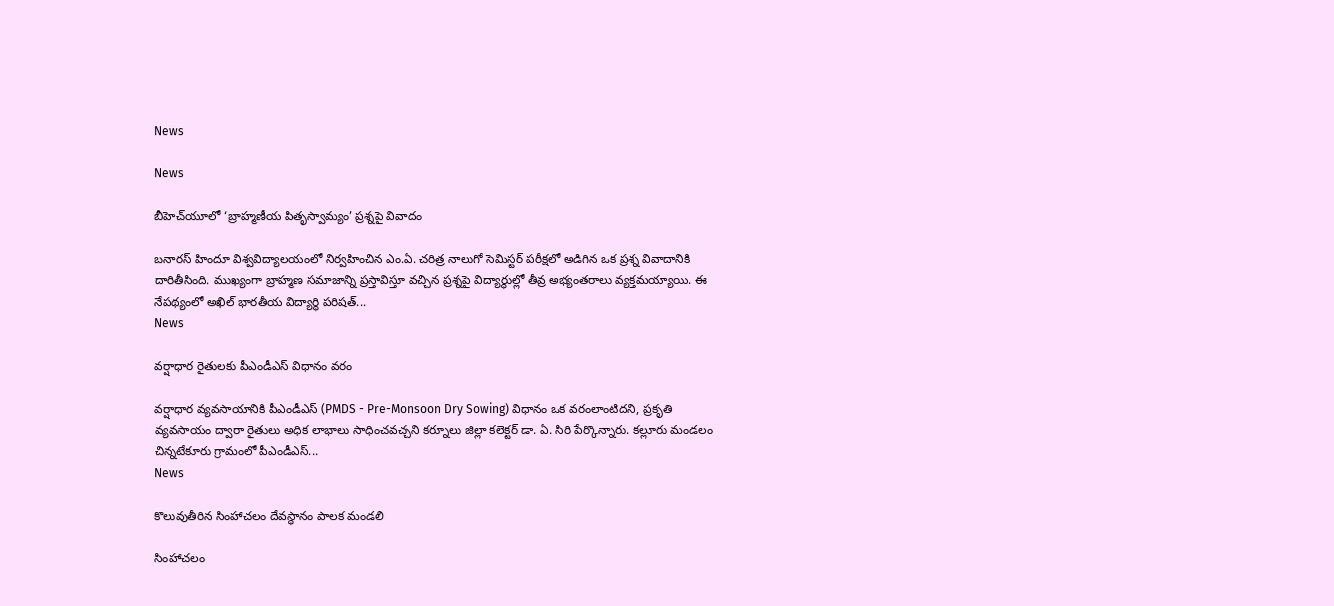News

News

బీహెచ్‌యూలో ‘బ్రాహ్మణీయ పితృస్వామ్యం’ ప్రశ్నపై వివాదం

బనారస్ హిందూ విశ్వవిద్యాలయంలో నిర్వహించిన ఎం.ఏ. చరిత్ర నాలుగో సెమిస్టర్ పరీక్షలో అడిగిన ఒక ప్రశ్న వివాదానికి దారితీసింది. ముఖ్యంగా బ్రాహ్మణ సమాజాన్ని ప్రస్తావిస్తూ వచ్చిన ప్రశ్నపై విద్యార్థుల్లో తీవ్ర అభ్యంతరాలు వ్యక్తమయ్యాయి. ఈ నేపథ్యంలో అఖిల్ భారతీయ విద్యార్థి పరిషత్...
News

వర్షాధార రైతులకు పీఎండీఎస్ విధానం వరం

వర్షాధార వ్యవసాయానికి పీఎండీఎస్ (PMDS - Pre-Monsoon Dry Sowing) విధానం ఒక వరంలాంటిదని, ప్రకృతి వ్యవసాయం ద్వారా రైతులు అధిక లాభాలు సాధించవచ్చని కర్నూలు జిల్లా కలెక్టర్ డా. ఏ. సిరి పేర్కొన్నారు. కల్లూరు మండలం చిన్నటేకూరు గ్రామంలో పీఎండీఎస్...
News

కొలువుతీరిన సింహాచలం దేవస్థానం పాలక మండలి

సింహాచలం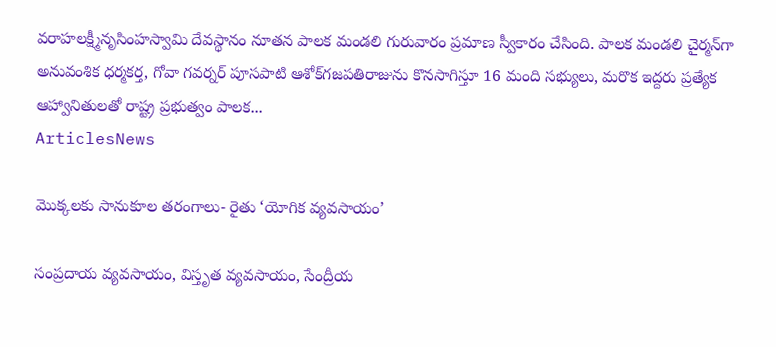వరాహలక్ష్మీనృసింహస్వామి దేవస్థానం నూతన పాలక మండలి గురువారం ప్రమాణ స్వీకారం చేసింది. పాలక మండలి చైర్మన్‌గా అనువంశిక ధర్మకర్త, గోవా గవర్నర్‌ పూసపాటి ఆశోక్‌గజపతిరాజును కొనసాగిస్తూ 16 మంది సభ్యులు, మరొక ఇద్దరు ప్రత్యేక ఆహ్వానితులతో రాష్ట్ర ప్రభుత్వం పాలక...
ArticlesNews

మొక్కలకు సానుకూల తరంగాలు- రైతు ‘యోగిక వ్యవసాయం’

సంప్రదాయ వ్యవసాయం, విస్తృత వ్యవసాయం, సేంద్రీయ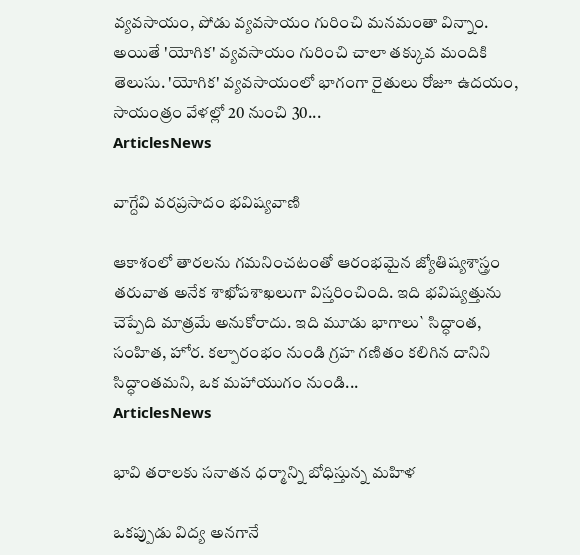వ్యవసాయం, పోడు వ్యవసాయం గురించి మనమంతా విన్నాం. అయితే 'యోగిక' వ్యవసాయం గురించి చాలా తక్కువ మందికి తెలుసు. 'యోగిక' వ్యవసాయంలో భాగంగా రైతులు రోజూ ఉదయం, సాయంత్రం వేళల్లో 20 నుంచి 30...
ArticlesNews

వాగ్దేవి వరప్రసాదం భవిష్యవాణి

ఆకాశంలో తారలను గమనించటంతో ఆరంభమైన జ్యోతిష్యశాస్త్రం  తరువాత అనేక శాఖోపశాఖలుగా విస్తరించింది. ఇది భవిష్యత్తును చెప్పేది మాత్రమే అనుకోరాదు. ఇది మూడు భాగాలు` సిద్ధాంత, సంహిత, హోర. కల్పారంభం నుండి గ్రహ గణితం కలిగిన దానిని సిద్ధాంతమని, ఒక మహాయుగం నుండి...
ArticlesNews

భావి తరాలకు సనాతన ధర్మాన్ని బోధిస్తున్న మహిళ

ఒకప్పుడు విద్య అనగానే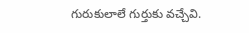గురుకులాలే గుర్తుకు వచ్చేవి.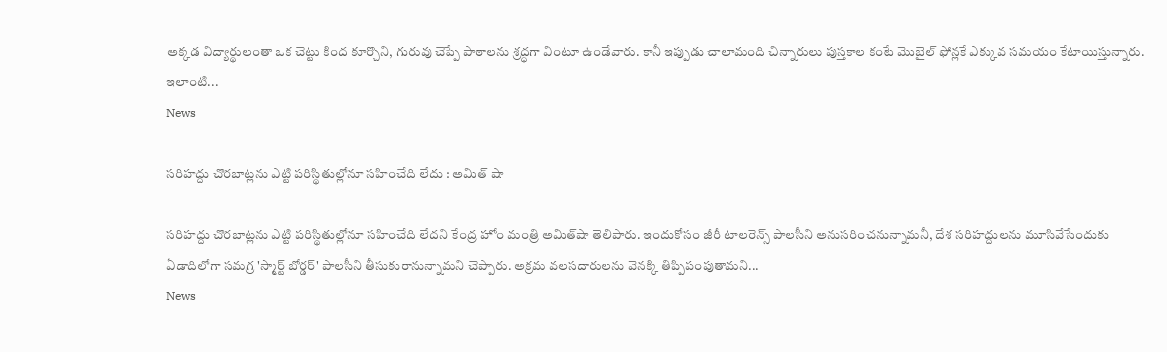అక్కడ విద్యార్థులంతా ఒక చెట్టు కింద కూర్చొని, గురువు చెప్పే పాఠాలను శ్రద్ధగా వింటూ ఉండేవారు. కానీ ఇప్పుడు చాలామంది చిన్నారులు పుస్తకాల కంటే మొబైల్ ఫోన్లకే ఎక్కువ సమయం కేటాయిస్తున్నారు. ఇలాంటి...
News

సరిహద్దు చొరబాట్లను ఎట్టి పరిస్థితుల్లోనూ సహించేది లేదు : అమిత్ షా

సరిహద్దు చొరబాట్లను ఎట్టి పరిస్థితుల్లోనూ సహించేది లేదని కేంద్ర హోం మంత్రి అమిత్‌షా తెలిపారు. ఇందుకోసం జీరీ టాలరెన్స్ పాలసీని అనుసరించనున్నామనీ, దేశ సరిహద్దులను మూసివేసేందుకు ఏడాదిలోగా సమగ్ర 'స్మార్ట్ బోర్డర్' పాలసీని తీసుకురానున్నామని చెప్పారు. అక్రమ వలసదారులను వెనక్కి తిప్పిపంపుతామని...
News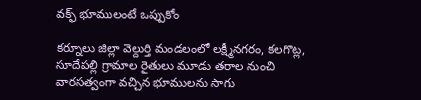వక్ఫ్‌ భూములంటే ఒప్పుకోం

కర్నూలు జిల్లా వెల్దుర్తి మండలంలో లక్ష్మీనగరం, కలగొట్ల, సూదేపల్లి గ్రామాల రైతులు మూడు తరాల నుంచి వారసత్వంగా వచ్చిన భూములను సాగు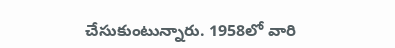చేసుకుంటున్నారు. 1958లో వారి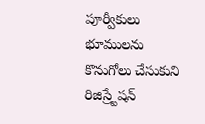పూర్వీకులు భూములను కొనుగోలు చేసుకుని రిజిస్ర్టేషన్‌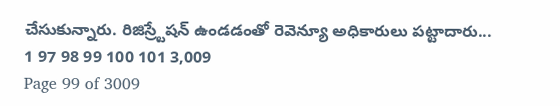చేసుకున్నారు. రిజిస్ర్టేషన్‌ ఉండడంతో రెవెన్యూ అధికారులు పట్టాదారు...
1 97 98 99 100 101 3,009
Page 99 of 3009